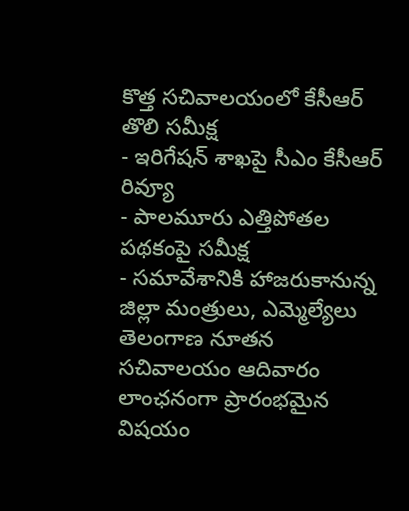కొత్త సచివాలయంలో కేసీఆర్ తొలి సమీక్ష
- ఇరిగేషన్ శాఖపై సీఎం కేసీఆర్ రివ్యూ
- పాలమూరు ఎత్తిపోతల పథకంపై సమీక్ష
- సమావేశానికి హాజరుకానున్న జిల్లా మంత్రులు, ఎమ్మెల్యేలు
తెలంగాణ నూతన సచివాలయం ఆదివారం లాంఛనంగా ప్రారంభమైన విషయం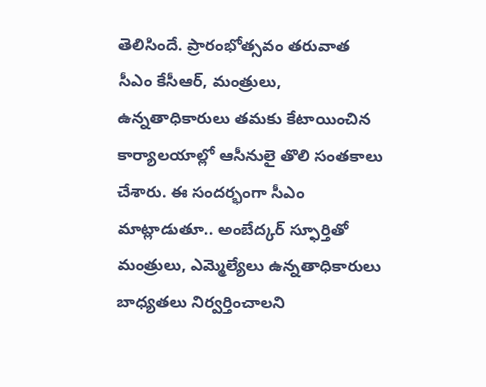తెలిసిందే. ప్రారంభోత్సవం తరువాత సీఎం కేసీఆర్, మంత్రులు, ఉన్నతాధికారులు తమకు కేటాయించిన కార్యాలయాల్లో ఆసీనులై తొలి సంతకాలు చేశారు. ఈ సందర్భంగా సీఎం మాట్లాడుతూ.. అంబేద్కర్ స్ఫూర్తితో మంత్రులు, ఎమ్మెల్యేలు ఉన్నతాధికారులు బాధ్యతలు నిర్వర్తించాలని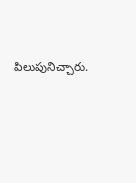పిలుపునిచ్చారు.